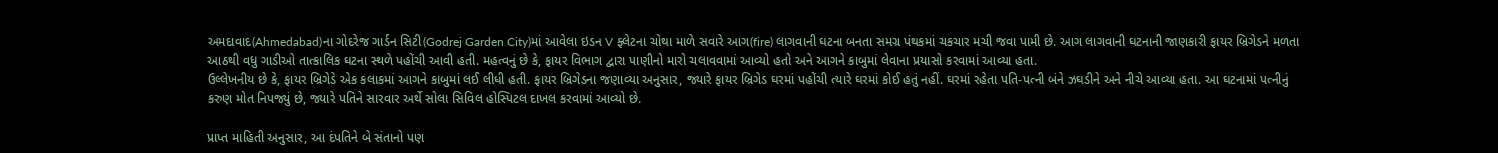અમદાવાદ(Ahmedabad)ના ગોદરેજ ગાર્ડન સિટી(Godrej Garden City)માં આવેલા ઇડન V ફ્લેટના ચોથા માળે સવારે આગ(fire) લાગવાની ઘટના બનતા સમગ્ર પંથકમાં ચકચાર મચી જવા પામી છે. આગ લાગવાની ઘટનાની જાણકારી ફાયર બ્રિગેડને મળતા આઠથી વધુ ગાડીઓ તાત્કાલિક ઘટના સ્થળે પહોંચી આવી હતી. મહત્વનું છે કે, ફાયર વિભાગ દ્વારા પાણીનો મારો ચલાવવામાં આવ્યો હતો અને આગને કાબુમાં લેવાના પ્રયાસો કરવામાં આવ્યા હતા.
ઉલ્લેખનીય છે કે, ફાયર બ્રિગેડે એક કલાકમાં આગને કાબુમાં લઈ લીધી હતી. ફાયર બ્રિગેડના જણાવ્યા અનુસાર, જ્યારે ફાયર બ્રિગેડ ઘરમાં પહોંચી ત્યારે ઘરમાં કોઈ હતું નહીં. ઘરમાં રહેતા પતિ-પત્ની બંને ઝઘડીને અને નીચે આવ્યા હતા. આ ઘટનામાં પત્નીનું કરુણ મોત નિપજ્યું છે, જ્યારે પતિને સારવાર અર્થે સોલા સિવિલ હોસ્પિટલ દાખલ કરવામાં આવ્યો છે.

પ્રાપ્ત માહિતી અનુસાર, આ દંપતિને બે સંતાનો પણ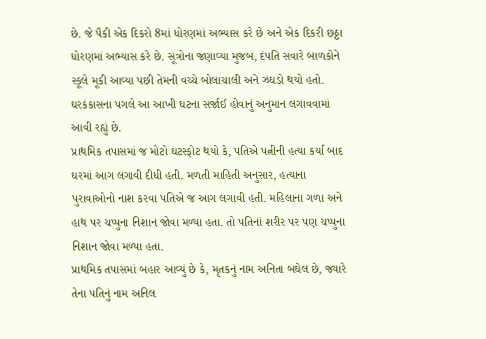છે. જે પૈકી એક દિકરો 8માં ધોરણમાં અભ્યાસ કરે છે અને એક દિકરી છઠ્ઠા ધોરણમાં અભ્યાસ કરે છે. સૂત્રોના જણાવ્યા મુજબ, દંપતિ સવારે બાળકોને સ્કૂલે મૂકી આવ્યા પછી તેમની વચ્ચે બોલાચાલી અને ઝઘડો થયો હતો. ઘરકંકાસના પગલે આ આખી ઘટના સર્જાઈ હોવાનું અનુમાન લગાવવામાં આવી રહ્યું છે.
પ્રાથમિક તપાસમાં જ મોટો ઘટસ્ફોટ થયો કે, પતિએ પત્નીની હત્યા કર્યા બાદ ઘરમાં આગ લગાવી દીધી હતી. મળતી માહિતી અનુસાર, હત્યાના પુરાવાઓનો નાશ કરવા પતિએ જ આગ લગાવી હતી. મહિલાના ગળા અને હાથ પર ચપ્પુના નિશાન જોવા મળ્યા હતા. તો પતિનાં શરીર પર પણ ચપ્પુના નિશાન જોવા મળ્યા હતા.
પ્રાથમિક તપાસમાં બહાર આવ્યું છે કે, મૃતકનું નામ અનિતા બઘેલ છે, જ્યારે તેના પતિનું નામ અનિલ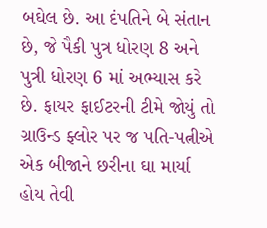બઘેલ છે. આ દંપતિને બે સંતાન છે, જે પૈકી પુત્ર ધોરણ 8 અને પુત્રી ધોરણ 6 માં અભ્યાસ કરે છે. ફાયર ફાઈટરની ટીમે જોયું તો ગ્રાઉન્ડ ફ્લોર પર જ પતિ-પત્નીએ એક બીજાને છરીના ઘા માર્યા હોય તેવી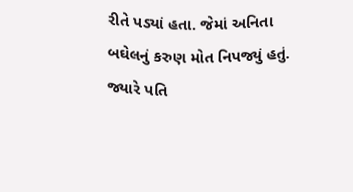રીતે પડ્યાં હતા. જેમાં અનિતા બઘેલનું કરુણ મોત નિપજ્યું હતું. જ્યારે પતિ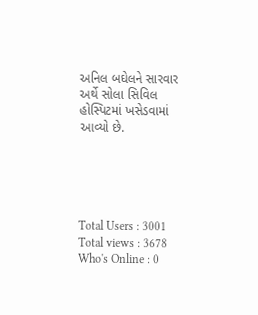અનિલ બઘેલને સારવાર અર્થે સોલા સિવિલ હોસ્પિટમાં ખસેડવામાં આવ્યો છે.





Total Users : 3001
Total views : 3678
Who's Online : 0